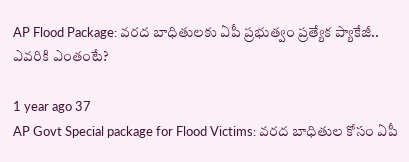AP Flood Package: వరద బాధితులకు ఏపీ ప్రభుత్వం ప్రత్యేక ప్యాకేజీ.. ఎవరికి ఎంతంటే?

1 year ago 37
AP Govt Special package for Flood Victims: వరద బాధితుల కోసం ఏపీ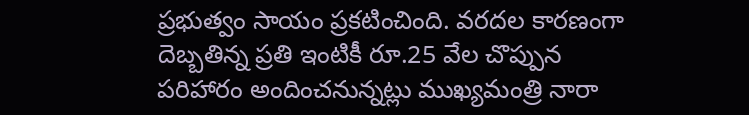ప్రభుత్వం సాయం ప్రకటించింది. వరదల కారణంగా దెబ్బతిన్న ప్రతి ఇంటికీ రూ.25 వేల చొప్పున పరిహారం అందించనున్నట్లు ముఖ్యమంత్రి నారా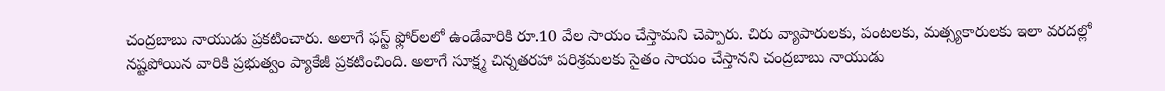చంద్రబాబు నాయుడు ప్రకటించారు. అలాగే ఫస్ట్ ఫ్లోర్‌లలో ఉండేవారికి రూ.10 వేల సాయం చేస్తామని చెప్పారు. చిరు వ్యాపారులకు, పంటలకు, మత్స్యకారులకు ఇలా వరదల్లో నష్టపోయిన వారికి ప్రభుత్వం ప్యాకేజీ ప్రకటించింది. అలాగే సూక్ష్మ చిన్నతరహా పరిశ్రమలకు సైతం సాయం చేస్తానని చంద్రబాబు నాయుడు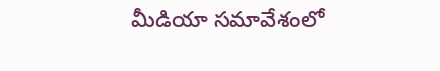మీడియా సమావేశంలో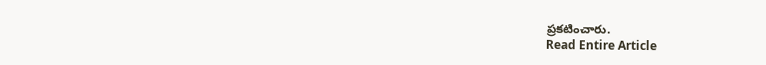ప్రకటించారు.
Read Entire Article